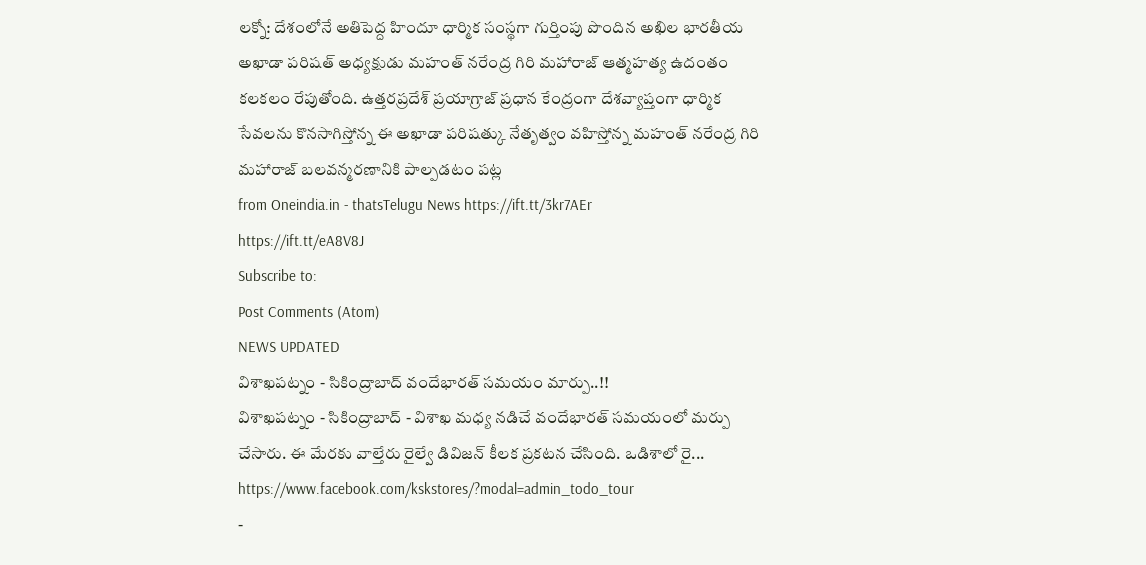లక్నో: దేశంలోనే అతిపెద్ద హిందూ ధార్మిక సంస్థగా గుర్తింపు పొందిన అఖిల భారతీయ అఖాడా పరిషత్ అధ్యక్షుడు మహంత్ నరేంద్ర గిరి మహారాజ్ ఆత్మహత్య ఉదంతం కలకలం రేపుతోంది. ఉత్తరప్రదేశ్ ప్రయాగ్రాజ్ ప్రధాన కేంద్రంగా దేశవ్యాప్తంగా ధార్మిక సేవలను కొనసాగిస్తోన్న ఈ అఖాడా పరిషత్కు నేతృత్వం వహిస్తోన్న మహంత్ నరేంద్ర గిరి మహారాజ్ బలవన్మరణానికి పాల్పడటం పట్ల
from Oneindia.in - thatsTelugu News https://ift.tt/3kr7AEr
https://ift.tt/eA8V8J
Subscribe to:
Post Comments (Atom)
NEWS UPDATED
విశాఖపట్నం - సికింద్రాబాద్ వందేభారత్ సమయం మార్పు..!!
విశాఖపట్నం - సికింద్రాబాద్ - విశాఖ మధ్య నడిచే వందేభారత్ సమయంలో మర్పు చేసారు. ఈ మేరకు వాల్తేరు రైల్వే డివిజన్ కీలక ప్రకటన చేసింది. ఒడిశాలో రై...
https://www.facebook.com/kskstores/?modal=admin_todo_tour
-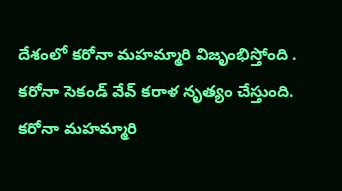దేశంలో కరోనా మహమ్మారి విజృంభిస్తోంది . కరోనా సెకండ్ వేవ్ కరాళ నృత్యం చేస్తుంది. కరోనా మహమ్మారి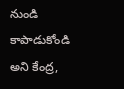నుండి కాపాడుకోండి అని కేంద్ర,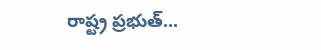రాష్ట్ర ప్రభుత్...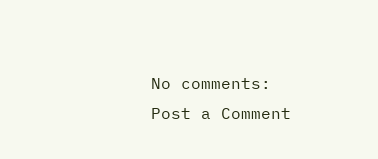No comments:
Post a Comment